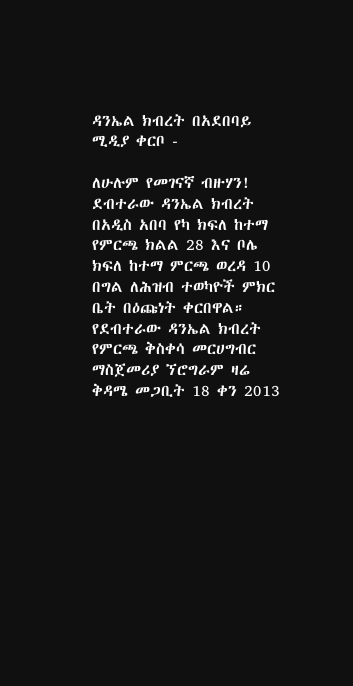ዳንኤል ክብረት በአደበባይ ሚዲያ ቀርቦ -

ለሁሉም የመገናኛ ብዙሃን!
ደብተራው ዳንኤል ክብረት በአዲስ አበባ የካ ክፍለ ከተማ የምርጫ ክልል 28 እና ቦሌ ክፍለ ከተማ ምርጫ ወረዳ 10 በግል ለሕዝብ ተወካዮች ምክር ቤት በዕጩነት ቀርበዋል።
የደብተራው ዳንኤል ክብረት የምርጫ ቅስቀሳ መርሀግብር ማስጀመሪያ ኘሮግራም ዛሬ ቅዳሜ መጋቢት 18 ቀን 2013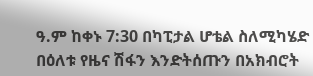ዓ.ም ከቀኑ 7:30 በካፒታል ሆቴል ስለሚካሄድ በዕለቱ የዜና ሽፋን እንድትሰጡን በአክብሮት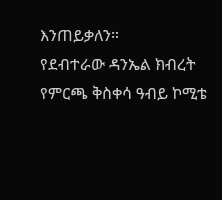እንጠይቃለን።
የደብተራው ዳንኤል ክብረት
የምርጫ ቅስቀሳ ዓብይ ኮሚቴ